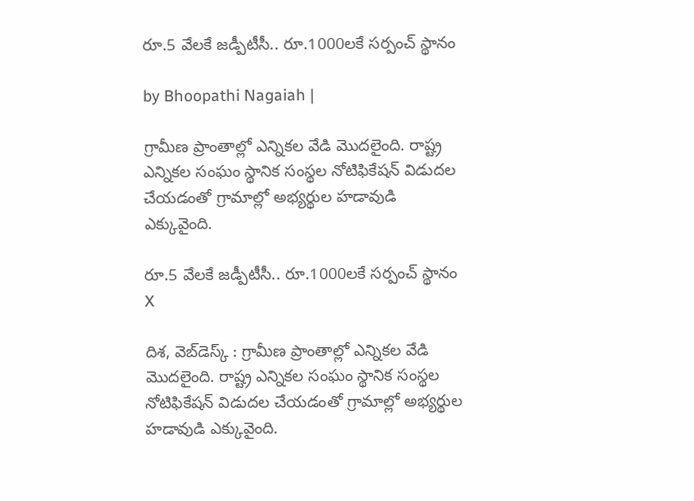రూ.5 వేలకే జడ్పీటీసీ.. రూ.1000లకే సర్పంచ్ స్థానం

by Bhoopathi Nagaiah |

గ్రామీణ ప్రాంతాల్లో ఎన్నికల వేడి మొదలైంది. రాష్ట్ర ఎన్నికల సంఘం స్థానిక సంస్థల నోటిఫికేషన్ విడుదల చేయడంతో గ్రామాల్లో అభ్యర్థుల హడావుడి ఎక్కువైంది.

రూ.5 వేలకే జడ్పీటీసీ.. రూ.1000లకే సర్పంచ్ స్థానం
X

దిశ, వెబ్‌డెస్క్ : గ్రామీణ ప్రాంతాల్లో ఎన్నికల వేడి మొదలైంది. రాష్ట్ర ఎన్నికల సంఘం స్థానిక సంస్థల నోటిఫికేషన్ విడుదల చేయడంతో గ్రామాల్లో అభ్యర్థుల హడావుడి ఎక్కువైంది.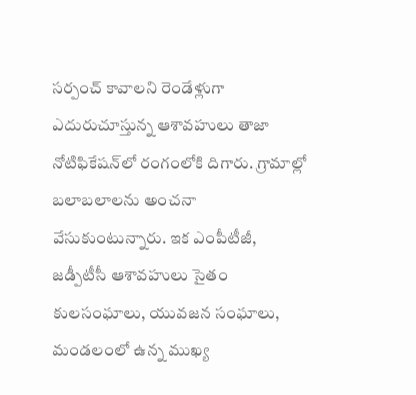సర్పంచ్ కావాలని రెండేళ్లుగా ఎదురుచూస్తున్న ఆశావహులు తాజా నోటిఫికేషన్‌లో రంగంలోకి దిగారు. గ్రామాల్లో బలాబలాలను అంచనా వేసుకుంటున్నారు. ఇక ఎంపీటీజీ, జడ్పీటీసీ ఆశావహులు సైతం కులసంఘాలు, యువజన సంఘాలు, మండలంలో ఉన్న ముఖ్య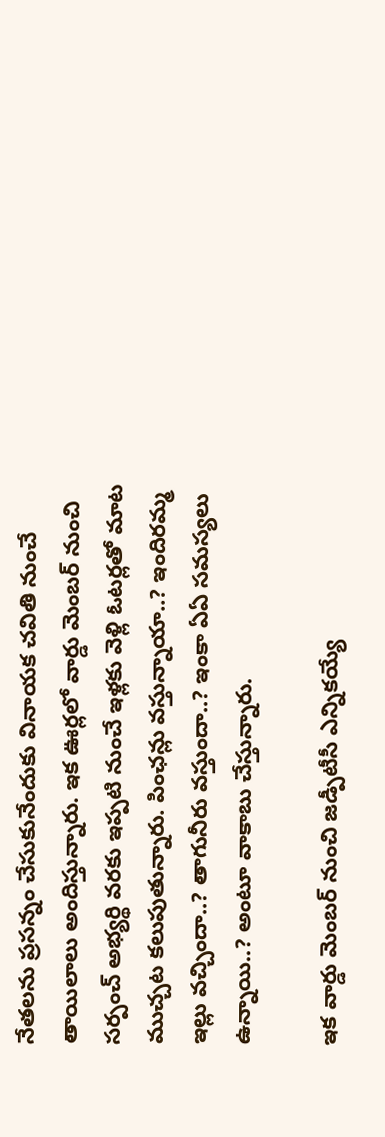నేతలను ప్రసన్నం చేసుకునేందుకు వినాయక చవితి నుంచే తాయిలాలు అందిస్తున్నారు. ఇక ఊర్లలో వార్డు మెంబర్ నుంచి సర్పంచ్ అభ్యర్థి వరకు ఇప్పటి నుంచే ఇళ్లకు వెళ్లి ఓటర్లతో మాట ముచ్చట కలుపుతున్నారు. పింఛన్లు వస్తున్నాయా..? ఇందిరమ్మ ఇల్లు వచ్చిందా..? తాగునీరు వస్తుందా..? ఇంకా ఏఏ సమస్యలు ఉన్నాయి..? అంటూ వాకాబు చేస్తున్నారు.

ఇక వార్డు మెంబర్ నుంచి జడ్పీటీసీ ఎన్నికయ్యే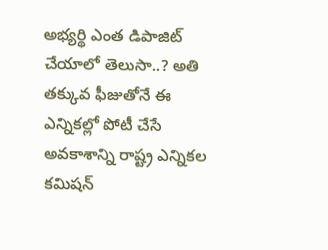అభ్యర్థి ఎంత డిపాజిట్ చేయాలో తెలుసా..? అతి తక్కువ ఫీజుతోనే ఈ ఎన్నికల్లో పోటీ చేసే అవకాశాన్ని రాష్ట్ర ఎన్నికల కమిషన్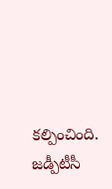కల్పించింది. జడ్పీటీసీ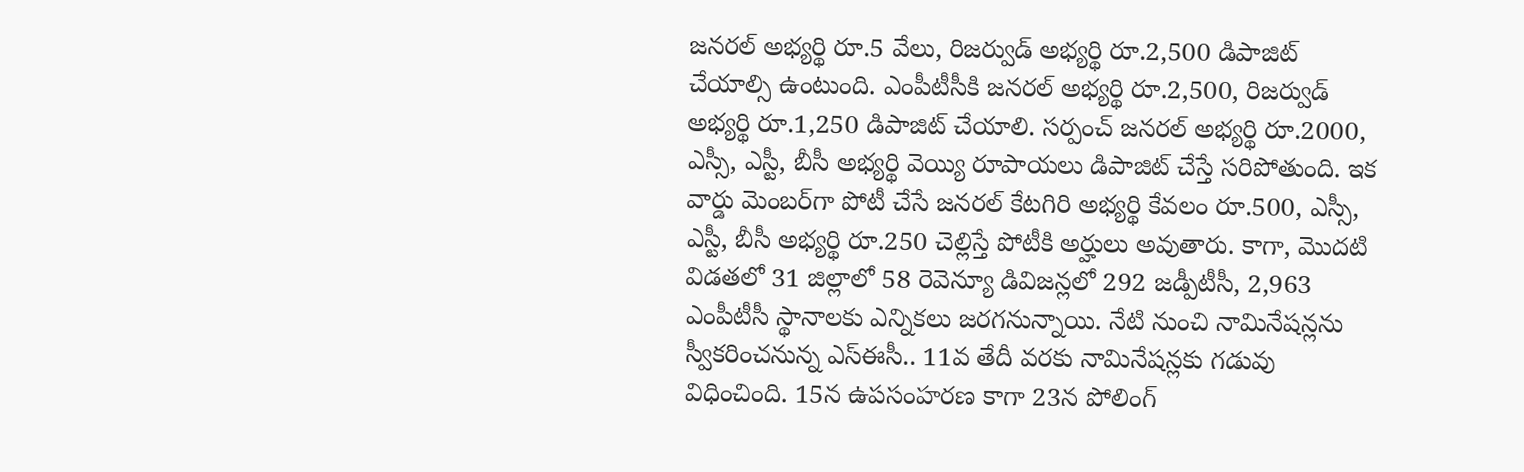జనరల్ అభ్యర్థి రూ.5 వేలు, రిజర్వుడ్ అభ్యర్థి రూ.2,500 డిపాజిట్ చేయాల్సి ఉంటుంది. ఎంపీటీసీకి జనరల్ అభ్యర్థి రూ.2,500, రిజర్వుడ్ అభ్యర్థి రూ.1,250 డిపాజిట్ చేయాలి. సర్పంచ్ జనరల్ అభ్యర్థి రూ.2000, ఎస్సీ, ఎస్టీ, బీసీ అభ్యర్థి వెయ్యి రూపాయలు డిపాజిట్ చేస్తే సరిపోతుంది. ఇక వార్డు మెంబర్‌గా పోటీ చేసే జనరల్ కేటగిరి అభ్యర్థి కేవలం రూ.500, ఎస్సీ, ఎస్టీ, బీసీ అభ్యర్థి రూ.250 చెల్లిస్తే పోటీకి అర్హులు అవుతారు. కాగా, మొదటి విడతలో 31 జిల్లాలో 58 రెవెన్యూ డివిజన్లలో 292 జడ్పీటీసీ, 2,963 ఎంపీటీసీ స్థానాలకు ఎన్నికలు జరగనున్నాయి. నేటి నుంచి నామినేషన్లను స్వీకరించనున్న ఎస్ఈసీ.. 11వ తేదీ వరకు నామినేషన్లకు గడువు విధించింది. 15న ఉపసంహరణ కాగా 23న పోలింగ్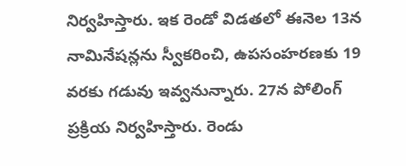నిర్వహిస్తారు. ఇక రెండో విడతలో ఈనెల 13న నామినేషన్లను స్వీకరించి, ఉపసంహరణకు 19 వరకు గడువు ఇవ్వనున్నారు. 27న పోలింగ్ ప్రక్రియ నిర్వహిస్తారు. రెండు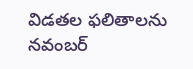విడతల ఫలితాలను నవంబర్‌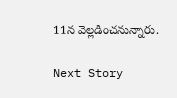11న వెల్లడించనున్నారు.

Next Story